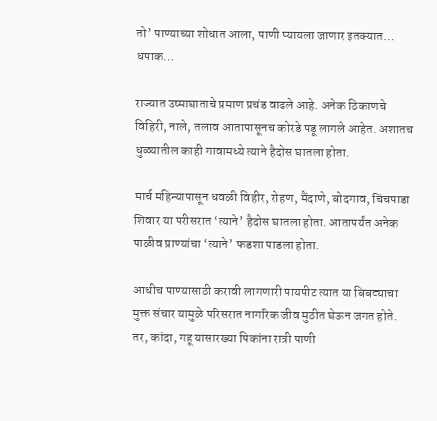तो’ पाण्याच्या शोधात आला, पाणी प्यायला जाणार इतक्यात… धपाक…

राज्यात उष्माघाताचे प्रमाण प्रचंड वाढले आहे. अनेक ठिकाणचे विहिरी, नाले, तलाव आतापासूनच कोरडे पडू लागले आहेत. अशातच धुळ्यातील काही गावामध्ये त्याने हैदोस घातला होता.

मार्च महिन्यापासून धवळी विहीर, रोहण, मैंदाणे, बोदगाव, चिंचपाडा शिवार या परीसरात ‘त्याने’ हैदोस घातला होता. आतापर्यंत अनेक पाळीव प्राण्यांचा ‘त्याने’ फडशा पाडला होता.

आधीच पाण्यासाठी करावी लागणारी पायपीट त्यात या बिबट्याचा मुक्त संचार यामुळे परिसरात नागरिक जीव मुठीत घेऊन जगत होते. तर, कांदा, गहू यासारख्या पिकांना रात्री पाणी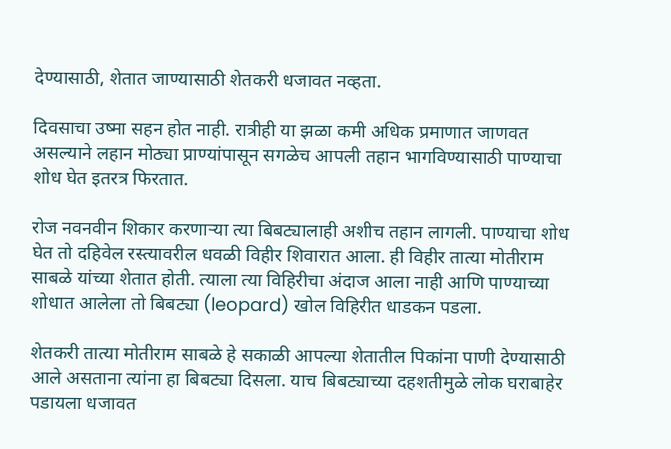देण्यासाठी, शेतात जाण्यासाठी शेतकरी धजावत नव्हता.

दिवसाचा उष्मा सहन होत नाही. रात्रीही या झळा कमी अधिक प्रमाणात जाणवत असल्याने लहान मोठ्या प्राण्यांपासून सगळेच आपली तहान भागविण्यासाठी पाण्याचा शोध घेत इतरत्र फिरतात.

रोज नवनवीन शिकार करणाऱ्या त्या बिबट्यालाही अशीच तहान लागली. पाण्याचा शोध घेत तो दहिवेल रस्त्यावरील धवळी विहीर शिवारात आला. ही विहीर तात्या मोतीराम साबळे यांच्या शेतात होती. त्याला त्या विहिरीचा अंदाज आला नाही आणि पाण्याच्या शोधात आलेला तो बिबट्या (leopard) खोल विहिरीत धाडकन पडला.

शेतकरी तात्या मोतीराम साबळे हे सकाळी आपल्या शेतातील पिकांना पाणी देण्यासाठी आले असताना त्यांना हा बिबट्या दिसला. याच बिबट्याच्या दहशतीमुळे लोक घराबाहेर पडायला धजावत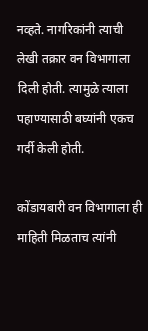नव्हते. नागरिकांनी त्याची लेखी तक्रार वन विभागाला दिली होती. त्यामुळे त्याला पहाण्यासाठी बघ्यांनी एकच गर्दी केली होती.

कोंडायबारी वन विभागाला ही माहिती मिळताच त्यांनी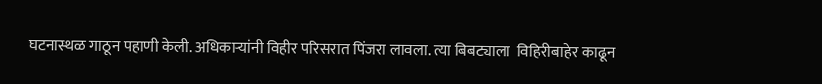घटनास्थळ गाठून पहाणी केली. अधिकाऱ्यांनी विहीर परिसरात पिंजरा लावला. त्या बिबट्याला  विहिरीबाहेर काढून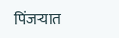पिंजऱ्यात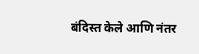बंदिस्त केले आणि नंतर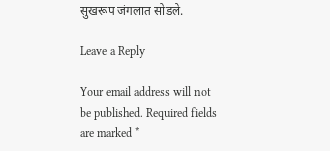सुखरूप जंगलात सोडले.

Leave a Reply

Your email address will not be published. Required fields are marked *